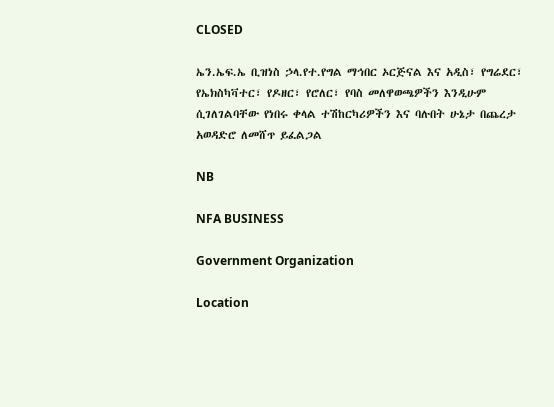CLOSED

ኤን.ኤፍ.ኤ ቢዝነስ ኃላ.የተ.የግል ማኅበር ኦርጅናል እና አዲስ፣ የግሬደር፣ የኤክስካቫተር፣ የዶዘር፣ የሮለር፣ የባስ መለዋወጫዎችን እንዲሁም ሲገለገልባቸው የነበሩ ቀላል ተሽከርካሪዎችን እና ባሉበት ሁኔታ በጨረታ አወዳድሮ ለመሸጥ ይፈልጋል

NB

NFA BUSINESS

Government Organization

Location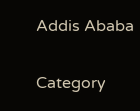Addis Ababa

Category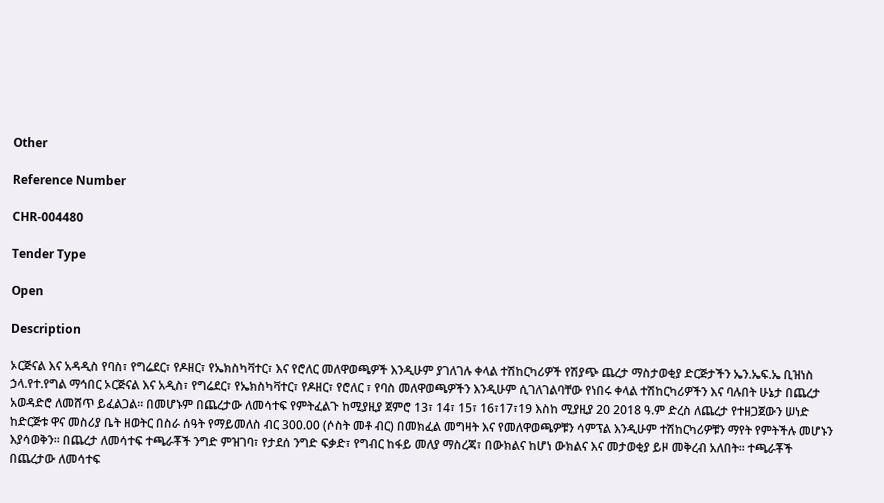Other

Reference Number

CHR-004480

Tender Type

Open

Description

ኦርጅናል እና አዳዲስ የባስ፣ የግሬደር፣ የዶዘር፣ የኤክስካቫተር፣ እና የሮለር መለዋወጫዎች እንዲሁም ያገለገሉ ቀላል ተሽከርካሪዎች የሽያጭ ጨረታ ማስታወቂያ ድርጅታችን ኤን.ኤፍ.ኤ ቢዝነስ ኃላ.የተ.የግል ማኅበር ኦርጅናል እና አዲስ፣ የግሬደር፣ የኤክስካቫተር፣ የዶዘር፣ የሮለር ፣ የባስ መለዋወጫዎችን እንዲሁም ሲገለገልባቸው የነበሩ ቀላል ተሽከርካሪዎችን እና ባሉበት ሁኔታ በጨረታ አወዳድሮ ለመሸጥ ይፈልጋል፡፡ በመሆኑም በጨረታው ለመሳተፍ የምትፈልጉ ከሚያዚያ ጀምሮ 13፣ 14፣ 15፣ 16፣17፣19 እስከ ሚያዚያ 20 2018 ዓ.ም ድረስ ለጨረታ የተዘጋጀውን ሠነድ ከድርጅቱ ዋና መስሪያ ቤት ዘወትር በስራ ሰዓት የማይመለስ ብር 300.00 (ሶስት መቶ ብር) በመክፈል መግዛት እና የመለዋወጫዎቹን ሳምፕል እንዲሁም ተሽከርካሪዎቹን ማየት የምትችሉ መሆኑን እያሳወቅን፡፡ በጨረታ ለመሳተፍ ተጫራቾች ንግድ ምዝገባ፣ የታደሰ ንግድ ፍቃድ፣ የግብር ከፋይ መለያ ማስረጃ፣ በውክልና ከሆነ ውክልና እና መታወቂያ ይዞ መቅረብ አለበት፡፡ ተጫራቾች በጨረታው ለመሳተፍ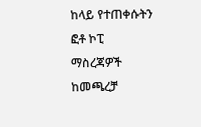ከላይ የተጠቀሱትን ፎቶ ኮፒ ማስረጃዎች ከመጫረቻ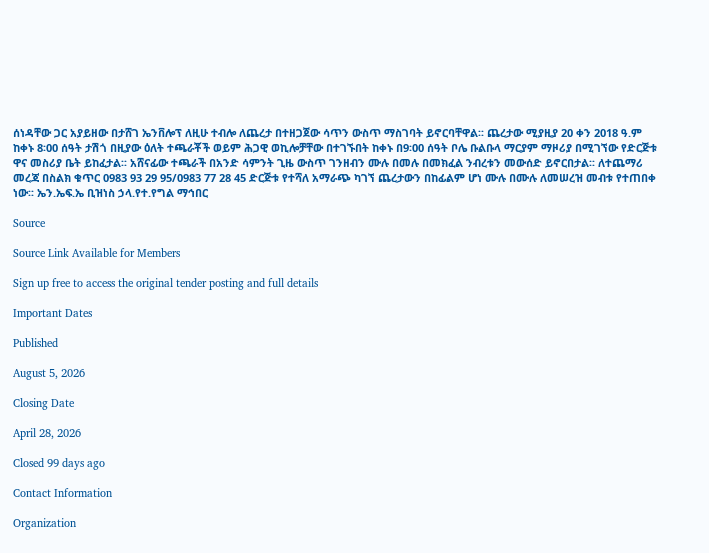ሰነዳቸው ጋር አያይዘው በታሸገ ኤንቨሎፕ ለዚሁ ተብሎ ለጨረታ በተዘጋጀው ሳጥን ውስጥ ማስገባት ይኖርባቸዋል፡፡ ጨረታው ሚያዚያ 20 ቀን 2018 ዓ.ም ከቀኑ 8፡00 ሰዓት ታሽጎ በዚያው ዕለት ተጫራቾች ወይም ሕጋዊ ወኪሎቻቸው በተገኙበት ከቀኑ በ9፡00 ሰዓት ቦሌ ቡልቡላ ማርያም ማዞሪያ በሚገኘው የድርጅቱ ዋና መስሪያ ቤት ይከፈታል፡፡ አሸናፊው ተጫራች በአንድ ሳምንት ጊዜ ውስጥ ገንዘብን ሙሉ በመሉ በመክፈል ንብረቱን መውሰድ ይኖርበታል፡፡ ለተጨማሪ መረጃ በስልክ ቁጥር 0983 93 29 95/0983 77 28 45 ድርጅቱ የተሻለ አማራጭ ካገኘ ጨረታውን በከፊልም ሆነ ሙሉ በሙሉ ለመሠረዝ መብቱ የተጠበቀ ነው፡፡ ኤን.ኤፍ.ኤ ቢዝነስ ኃላ.የተ.የግል ማኅበር

Source

Source Link Available for Members

Sign up free to access the original tender posting and full details

Important Dates

Published

August 5, 2026

Closing Date

April 28, 2026

Closed 99 days ago

Contact Information

Organization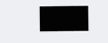███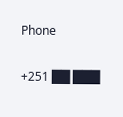Phone

+251 ██ ███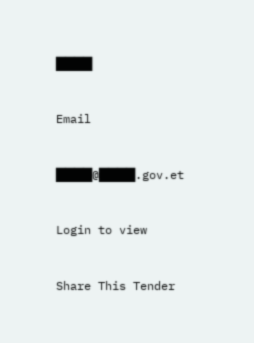████

Email

████@████.gov.et

Login to view

Share This Tender